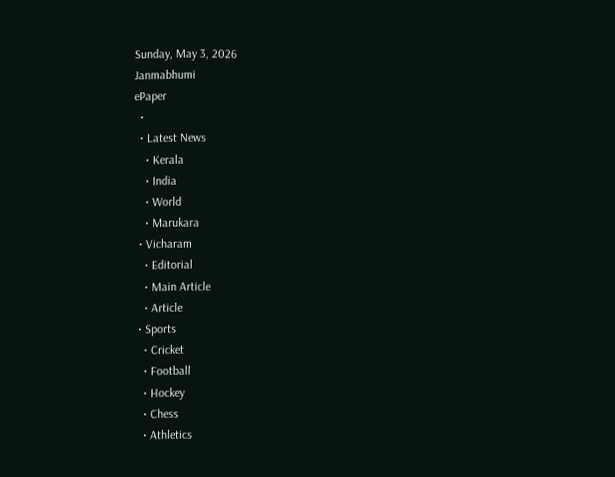Sunday, May 3, 2026
Janmabhumi
ePaper
  •
  • Latest News
    • Kerala
    • India
    • World
    • Marukara
  • Vicharam
    • Editorial
    • Main Article
    • Article
  • Sports
    • Cricket
    • Football
    • Hockey
    • Chess
    • Athletics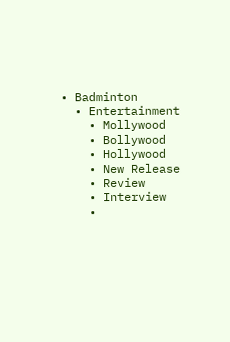• Badminton
  • Entertainment
    • Mollywood
    • Bollywood
    • Hollywood
    • New Release
    • Review
    • Interview
    •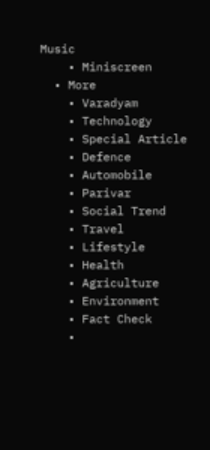Music
    • Miniscreen
  • More
    • Varadyam
    • Technology
    • Special Article
    • Defence
    • Automobile
    • Parivar
    • Social Trend
    • Travel
    • Lifestyle
    • Health
    • Agriculture
    • Environment
    • Fact Check
    •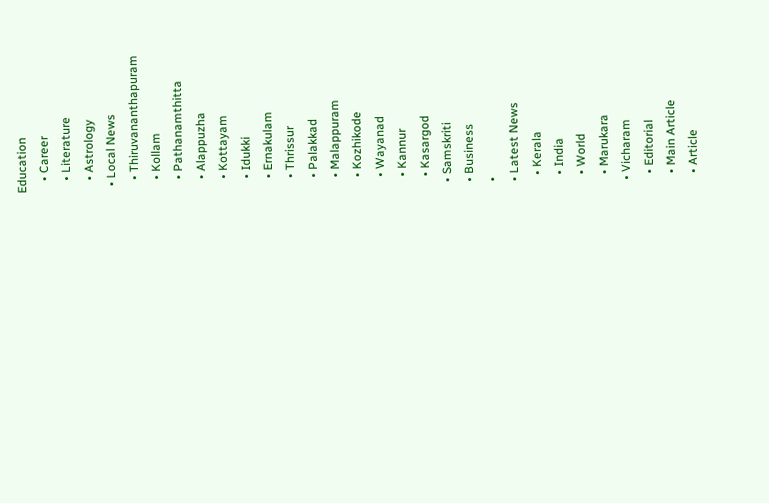Education
    • Career
    • Literature
    • Astrology
  • Local News
    • Thiruvananthapuram
    • Kollam
    • Pathanamthitta
    • Alappuzha
    • Kottayam
    • Idukki
    • Ernakulam
    • Thrissur
    • Palakkad
    • Malappuram
    • Kozhikode
    • Wayanad
    • Kannur
    • Kasargod
  • Samskriti
  • Business
  •
  • Latest News
    • Kerala
    • India
    • World
    • Marukara
  • Vicharam
    • Editorial
    • Main Article
    • Article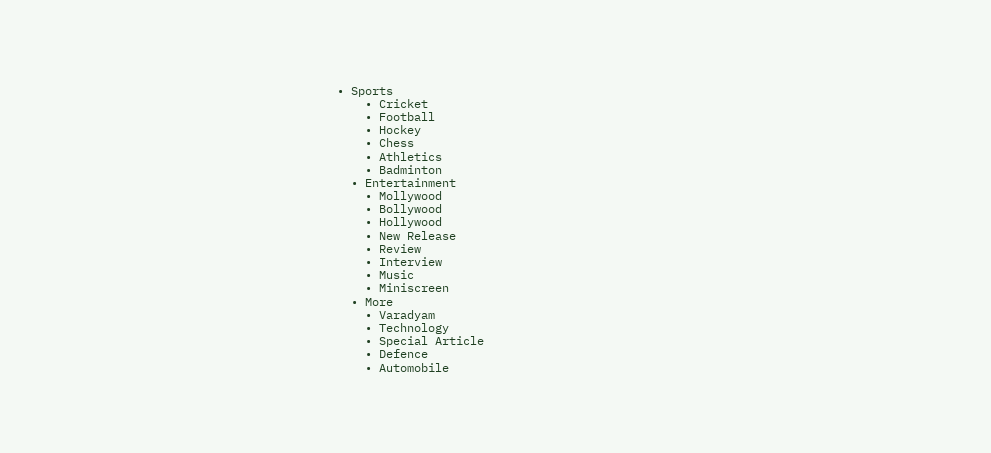• Sports
    • Cricket
    • Football
    • Hockey
    • Chess
    • Athletics
    • Badminton
  • Entertainment
    • Mollywood
    • Bollywood
    • Hollywood
    • New Release
    • Review
    • Interview
    • Music
    • Miniscreen
  • More
    • Varadyam
    • Technology
    • Special Article
    • Defence
    • Automobile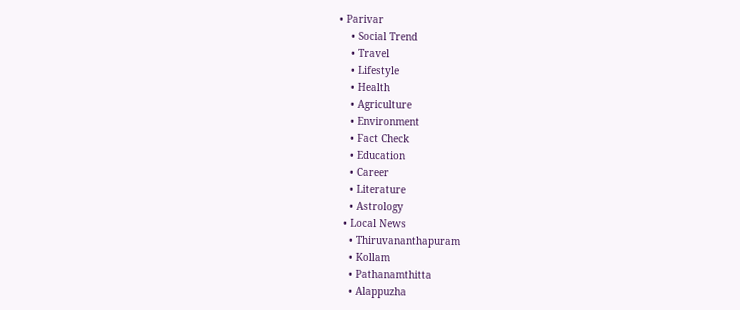• Parivar
    • Social Trend
    • Travel
    • Lifestyle
    • Health
    • Agriculture
    • Environment
    • Fact Check
    • Education
    • Career
    • Literature
    • Astrology
  • Local News
    • Thiruvananthapuram
    • Kollam
    • Pathanamthitta
    • Alappuzha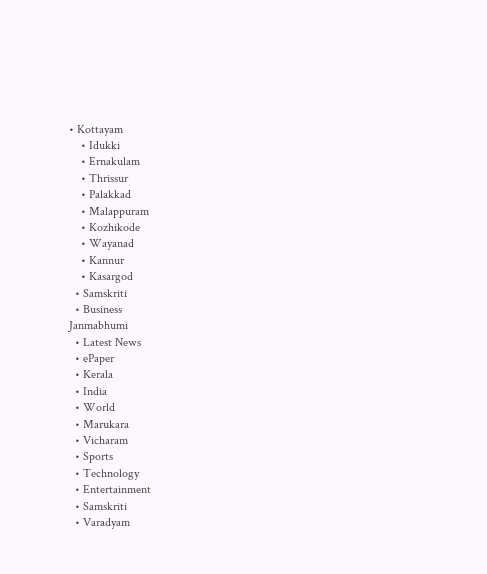• Kottayam
    • Idukki
    • Ernakulam
    • Thrissur
    • Palakkad
    • Malappuram
    • Kozhikode
    • Wayanad
    • Kannur
    • Kasargod
  • Samskriti
  • Business
Janmabhumi
  • Latest News
  • ePaper
  • Kerala
  • India
  • World
  • Marukara
  • Vicharam
  • Sports
  • Technology
  • Entertainment
  • Samskriti
  • Varadyam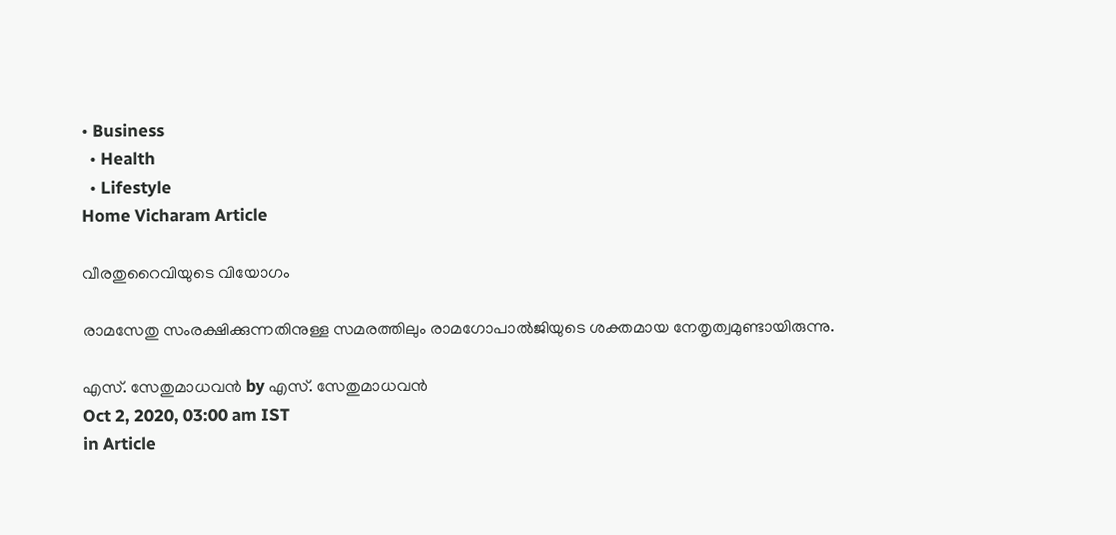• Business
  • Health
  • Lifestyle
Home Vicharam Article

വീരതുറൈവിയുടെ വിയോഗം

രാമസേതു സംരക്ഷിക്കുന്നതിനുള്ള സമരത്തിലും രാമഗോപാല്‍ജിയുടെ ശക്തമായ നേതൃത്വമുണ്ടായിരുന്നു.

എസ്. സേതുമാധവന്‍ by എസ്. സേതുമാധവന്‍
Oct 2, 2020, 03:00 am IST
in Article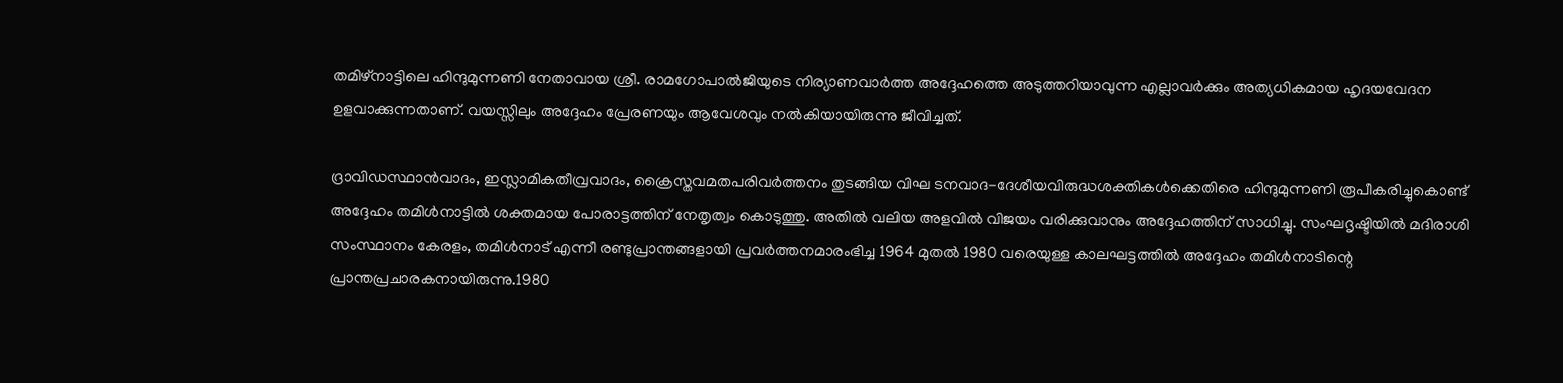തമിഴ്നാട്ടിലെ ഹിന്ദുമുന്നണി നേതാവായ ശ്രീ. രാമഗോപാല്‍ജിയുടെ നിര്യാണവാര്‍ത്ത അദ്ദേഹത്തെ അടുത്തറിയാവുന്ന എല്ലാവര്‍ക്കും അത്യധികമായ ഹൃദയവേദന ഉളവാക്കുന്നതാണ്. വയസ്സിലും അദ്ദേഹം പ്രേരണയും ആവേശവും നല്‍കിയായിരുന്നു ജീവിച്ചത്.

ദ്രാവിഡസ്ഥാന്‍വാദം, ഇസ്ലാമികതീവ്രവാദം, ക്രൈസ്തവമതപരിവര്‍ത്തനം തുടങ്ങിയ വിഘ ടനവാദ-ദേശീയവിരുദ്ധശക്തികള്‍ക്കെതിരെ ഹിന്ദുമുന്നണി രൂപീകരിച്ചുകൊണ്ട് അദ്ദേഹം തമിള്‍നാട്ടില്‍ ശക്തമായ പോരാട്ടത്തിന് നേതൃത്വം കൊടുത്തു. അതില്‍ വലിയ അളവില്‍ വിജയം വരിക്കുവാനും അദ്ദേഹത്തിന് സാധിച്ചു. സംഘദൃഷ്ടിയില്‍ മദിരാശി സംസ്ഥാനം കേരളം, തമിള്‍നാട് എന്നീ രണ്ടുപ്രാന്തങ്ങളായി പ്രവര്‍ത്തനമാരംഭിച്ച 1964 മുതല്‍ 1980 വരെയുള്ള കാലഘട്ടത്തില്‍ അദ്ദേഹം തമിള്‍നാടിന്റെ പ്രാന്തപ്രചാരകനായിരുന്നു.1980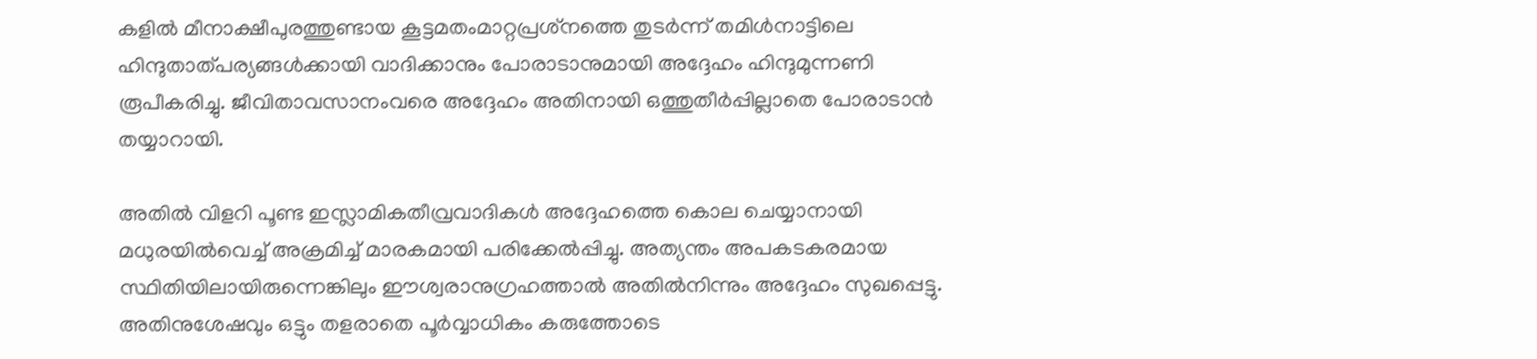കളില്‍ മീനാക്ഷീപുരത്തുണ്ടായ കൂട്ടമതംമാറ്റപ്രശ്‌നത്തെ തുടര്‍ന്ന് തമിള്‍നാട്ടിലെ ഹിന്ദുതാത്പര്യങ്ങള്‍ക്കായി വാദിക്കാനും പോരാടാനുമായി അദ്ദേഹം ഹിന്ദുമുന്നണി രൂപീകരിച്ചു. ജീവിതാവസാനംവരെ അദ്ദേഹം അതിനായി ഒത്തുതീര്‍പ്പില്ലാതെ പോരാടാന്‍ തയ്യാറായി.

അതില്‍ വിളറി പൂണ്ട ഇസ്ലാമികതീവ്രവാദികള്‍ അദ്ദേഹത്തെ കൊല ചെയ്യാനായി മധുരയില്‍വെച്ച് അക്രമിച്ച് മാരകമായി പരിക്കേല്‍പ്പിച്ചു. അത്യന്തം അപകടകരമായ സ്ഥിതിയിലായിരുന്നെങ്കിലും ഈശ്വരാനുഗ്രഹത്താല്‍ അതില്‍നിന്നും അദ്ദേഹം സുഖപ്പെട്ടു. അതിനുശേഷവും ഒട്ടും തളരാതെ പൂര്‍വ്വാധികം കരുത്തോടെ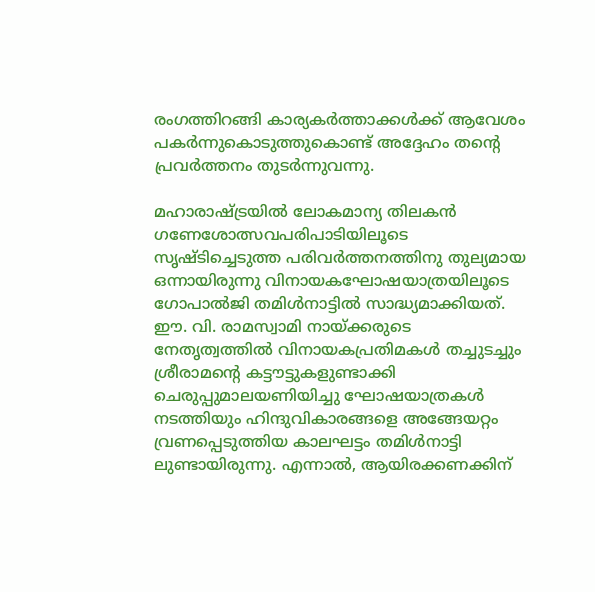രംഗത്തിറങ്ങി കാര്യകര്‍ത്താക്കള്‍ക്ക് ആവേശം പകര്‍ന്നുകൊടുത്തുകൊണ്ട് അദ്ദേഹം തന്റെ പ്രവര്‍ത്തനം തുടര്‍ന്നുവന്നു.

മഹാരാഷ്‌ട്രയില്‍ ലോകമാന്യ തിലകന്‍ ഗണേശോത്സവപരിപാടിയിലൂടെ സൃഷ്ടിച്ചെടുത്ത പരിവര്‍ത്തനത്തിനു തുല്യമായ ഒന്നായിരുന്നു വിനായകഘോഷയാത്രയിലൂടെ ഗോപാല്‍ജി തമിള്‍നാട്ടില്‍ സാദ്ധ്യമാക്കിയത്. ഈ. വി. രാമസ്വാമി നായ്‌ക്കരുടെ നേതൃത്വത്തില്‍ വിനായകപ്രതിമകള്‍ തച്ചുടച്ചും ശ്രീരാമന്റെ കട്ടൗട്ടുകളുണ്ടാക്കി ചെരുപ്പുമാലയണിയിച്ചു ഘോഷയാത്രകള്‍ നടത്തിയും ഹിന്ദുവികാരങ്ങളെ അങ്ങേയറ്റം വ്രണപ്പെടുത്തിയ കാലഘട്ടം തമിള്‍നാട്ടി ലുണ്ടായിരുന്നു. എന്നാല്‍, ആയിരക്കണക്കിന്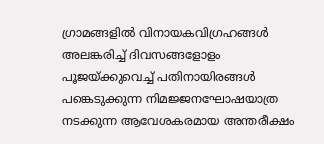ഗ്രാമങ്ങളില്‍ വിനായകവിഗ്രഹങ്ങള്‍ അലങ്കരിച്ച് ദിവസങ്ങളോളം പൂജയ്‌ക്കുവെച്ച് പതിനായിരങ്ങള്‍ പങ്കെടുക്കുന്ന നിമജ്ജനഘോഷയാത്ര നടക്കുന്ന ആവേശകരമായ അന്തരീക്ഷം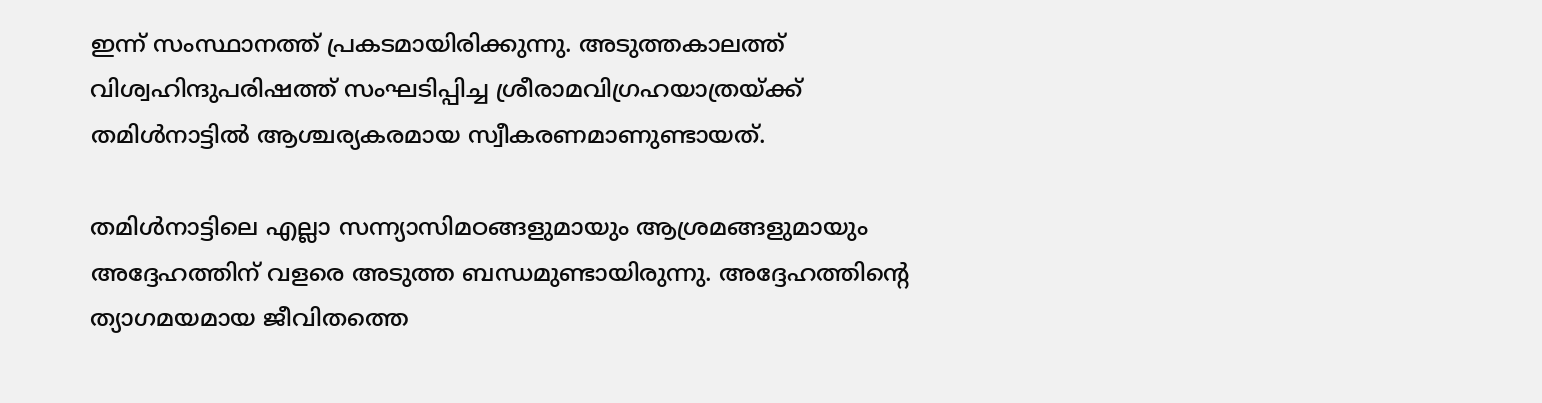ഇന്ന് സംസ്ഥാനത്ത് പ്രകടമായിരിക്കുന്നു. അടുത്തകാലത്ത് വിശ്വഹിന്ദുപരിഷത്ത് സംഘടിപ്പിച്ച ശ്രീരാമവിഗ്രഹയാത്രയ്‌ക്ക് തമിള്‍നാട്ടില്‍ ആശ്ചര്യകരമായ സ്വീകരണമാണുണ്ടായത്.

തമിള്‍നാട്ടിലെ എല്ലാ സന്ന്യാസിമഠങ്ങളുമായും ആശ്രമങ്ങളുമായും അദ്ദേഹത്തിന് വളരെ അടുത്ത ബന്ധമുണ്ടായിരുന്നു. അദ്ദേഹത്തിന്റെ ത്യാഗമയമായ ജീവിതത്തെ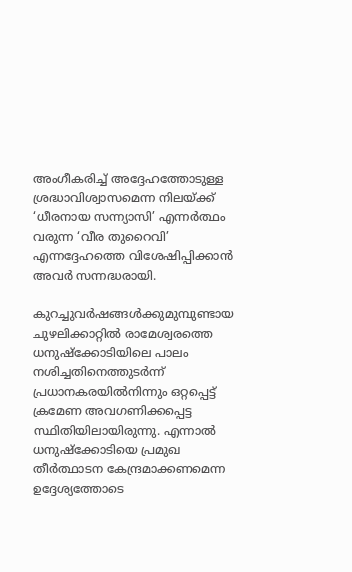അംഗീകരിച്ച് അദ്ദേഹത്തോടുള്ള ശ്രദ്ധാവിശ്വാസമെന്ന നിലയ്‌ക്ക് ‘ധീരനായ സന്ന്യാസി’ എന്നര്‍ത്ഥം വരുന്ന ‘വീര തുറൈവി’ എന്നദ്ദേഹത്തെ വിശേഷിപ്പിക്കാന്‍ അവര്‍ സന്നദ്ധരായി.

കുറച്ചുവര്‍ഷങ്ങള്‍ക്കുമുമ്പുണ്ടായ ചുഴലിക്കാറ്റില്‍ രാമേശ്വരത്തെ ധനുഷ്‌ക്കോടിയിലെ പാലം നശിച്ചതിനെത്തുടര്‍ന്ന് പ്രധാനകരയില്‍നിന്നും ഒറ്റപ്പെട്ട് ക്രമേണ അവഗണിക്കപ്പെട്ട സ്ഥിതിയിലായിരുന്നു. എന്നാല്‍ ധനുഷ്‌ക്കോടിയെ പ്രമുഖ തീര്‍ത്ഥാടന കേന്ദ്രമാക്കണമെന്ന ഉദ്ദേശ്യത്തോടെ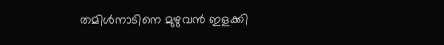തമിള്‍നാടിനെ മുഴുവന്‍ ഇളക്കി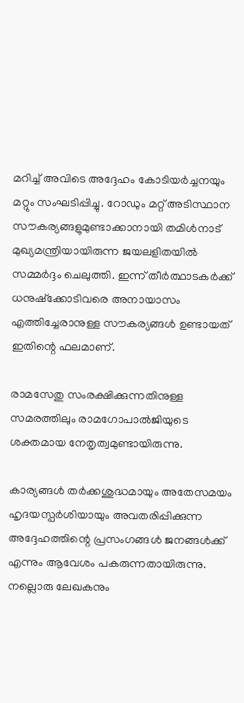മറിച്ച് അവിടെ അദ്ദേഹം കോടിയര്‍ച്ചനയും മറ്റും സംഘടിപ്പിച്ചു. റോഡും മറ്റ് അടിസ്ഥാന സൗകര്യങ്ങളുമുണ്ടാക്കാനായി തമിള്‍നാട് മുഖ്യമന്ത്രിയായിരുന്ന ജയലളിതയില്‍ സമ്മര്‍ദ്ദം ചെലുത്തി. ഇന്ന് തീര്‍ത്ഥാടകര്‍ക്ക് ധനുഷ്‌ക്കോടിവരെ അനായാസം എത്തിച്ചേരാനുള്ള സൗകര്യങ്ങള്‍ ഉണ്ടായത് ഇതിന്റെ ഫലമാണ്.

രാമസേതു സംരക്ഷിക്കുന്നതിനുള്ള സമരത്തിലും രാമഗോപാല്‍ജിയുടെ ശക്തമായ നേതൃത്വമുണ്ടായിരുന്നു.

കാര്യങ്ങള്‍ തര്‍ക്കശുദ്ധമായും അതേസമയം ഹൃദയസ്പര്‍ശിയായും അവതരിപ്പിക്കുന്ന അദ്ദേഹത്തിന്റെ പ്രസംഗങ്ങള്‍ ജനങ്ങള്‍ക്ക് എന്നും ആവേശം പകരുന്നതായിരുന്നു. നല്ലൊരു ലേഖകനും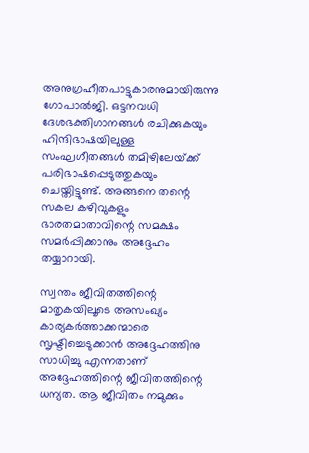അനുഗ്രഹീതപാട്ടുകാരനുമായിരുന്നു ഗോപാല്‍ജി. ഒട്ടനവധി ദേശഭക്തിഗാനങ്ങള്‍ രചിക്കുകയും ഹിന്ദിഭാഷയിലുള്ള സംഘഗീതങ്ങള്‍ തമിഴിലേയ്‌ക്ക് പരിഭാഷപ്പെടുത്തുകയും ചെയ്തിട്ടുണ്ട്. അങ്ങനെ തന്റെ സകല കഴിവുകളും ഭാരതമാതാവിന്റെ സമക്ഷം സമര്‍പ്പിക്കാനും അദ്ദേഹം തയ്യാറായി.

സ്വന്തം ജീവിതത്തിന്റെ മാതൃകയിലൂടെ അസംഖ്യം കാര്യകര്‍ത്താക്കന്മാരെ സൃഷ്ടിച്ചെടുക്കാന്‍ അദ്ദേഹത്തിനു സാധിച്ചു എന്നതാണ് അദ്ദേഹത്തിന്റെ ജീവിതത്തിന്റെ ധന്യത. ആ ജീവിതം നമുക്കും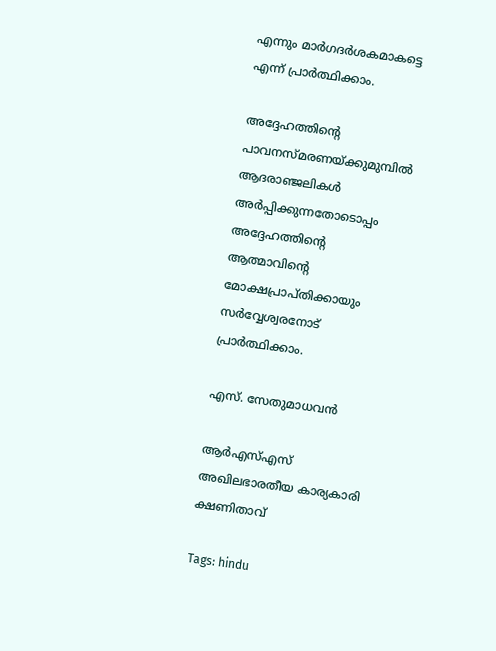എന്നും മാര്‍ഗദര്‍ശകമാകട്ടെ എന്ന് പ്രാര്‍ത്ഥിക്കാം.

അദ്ദേഹത്തിന്റെ പാവനസ്മരണയ്‌ക്കുമുമ്പില്‍ ആദരാഞ്ജലികള്‍ അര്‍പ്പിക്കുന്നതോടൊപ്പം അദ്ദേഹത്തിന്റെ ആത്മാവിന്റെ മോക്ഷപ്രാപ്തിക്കായും സര്‍വ്വേശ്വരനോട് പ്രാര്‍ത്ഥിക്കാം.

എസ്. സേതുമാധവന്‍

ആര്‍എസ്എസ് അഖിലഭാരതീയ കാര്യകാരി ക്ഷണിതാവ്

Tags: hindu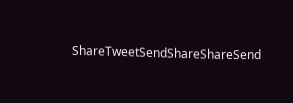ShareTweetSendShareShareSend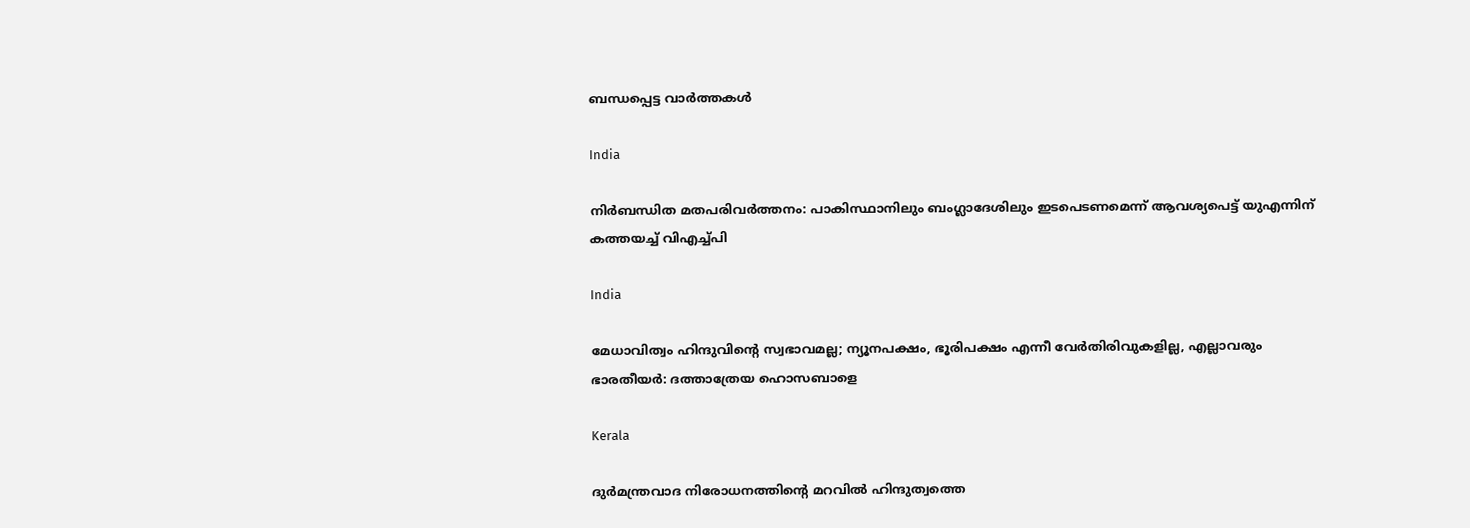ബന്ധപ്പെട്ട വാര്‍ത്തകള്‍

India

നിർബന്ധിത മതപരിവർത്തനം: പാകിസ്ഥാനിലും ബംഗ്ലാദേശിലും ഇടപെടണമെന്ന് ആവശ്യപെട്ട് യുഎന്നിന് കത്തയച്ച് വിഎച്ച്പി

India

മേധാവിത്വം ഹിന്ദുവിന്റെ സ്വഭാവമല്ല; ന്യൂനപക്ഷം, ഭൂരിപക്ഷം എന്നീ വേര്‍തിരിവുകളില്ല, എല്ലാവരും ഭാരതീയർ: ദത്താത്രേയ ഹൊസബാളെ

Kerala

ദുര്‍മന്ത്രവാദ നിരോധനത്തിന്റെ മറവില്‍ ഹിന്ദുത്വത്തെ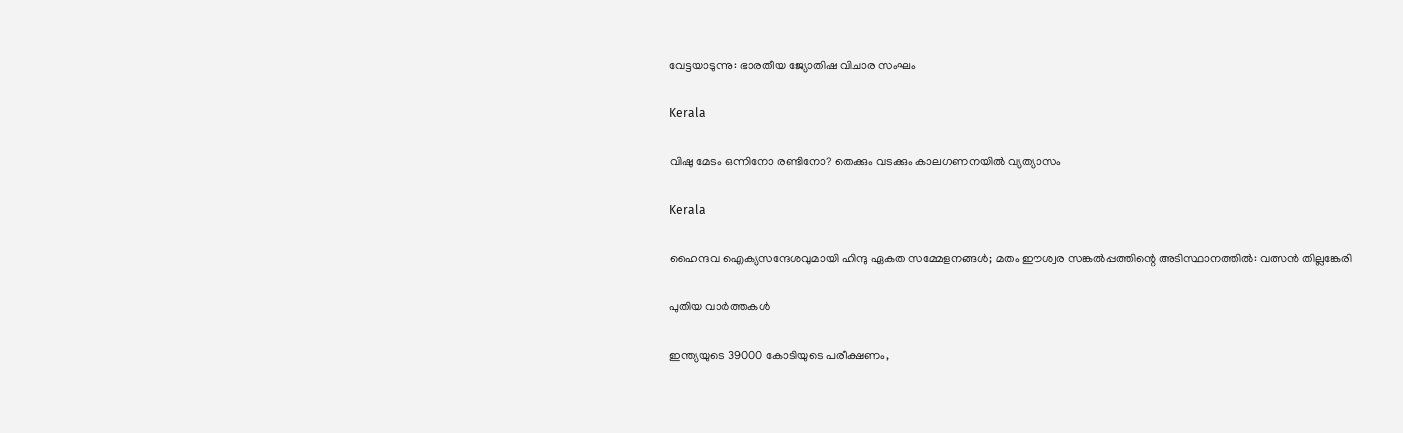വേട്ടയാടുന്നു: ഭാരതീയ ജ്യോതിഷ വിചാര സംഘം

Kerala

വിഷു മേടം ഒന്നിനോ രണ്ടിനോ? തെക്കും വടക്കും കാലഗണനയില്‍ വ്യത്യാസം

Kerala

ഹൈന്ദവ ഐക്യസന്ദേശവുമായി ഹിന്ദു ഏകത സമ്മേളനങ്ങള്‍; മതം ഈശ്വര സങ്കല്‍പ്പത്തിന്റെ അടിസ്ഥാനത്തില്‍: വത്സന്‍ തില്ലങ്കേരി

പുതിയ വാര്‍ത്തകള്‍

ഇന്ത്യയുടെ 39000 കോടിയുടെ പരീക്ഷണം,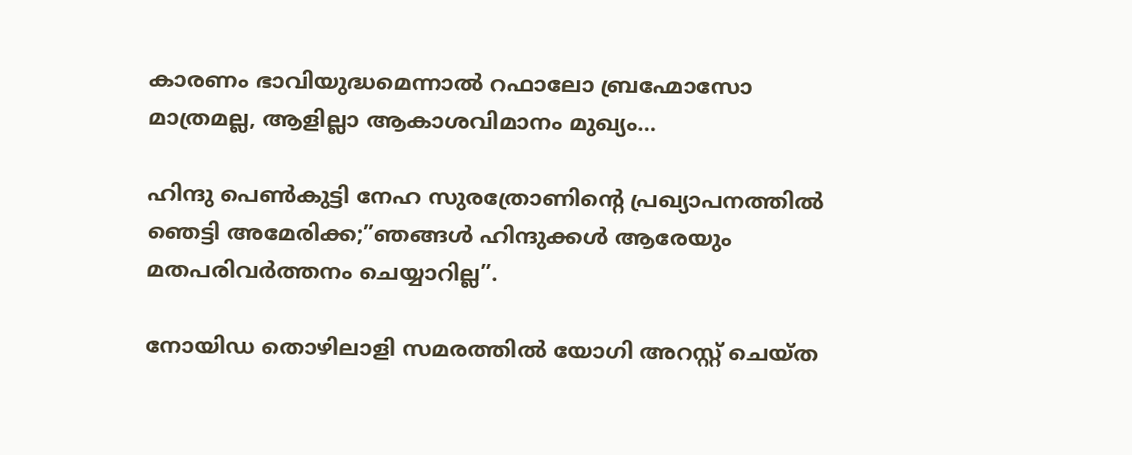കാരണം ഭാവിയുദ്ധമെന്നാല്‍ റഫാലോ ബ്രഹ്മോസോ മാത്രമല്ല, ആളില്ലാ ആകാശവിമാനം മുഖ്യം…

ഹിന്ദു പെണ്‍കുട്ടി നേഹ സുരത്രോണിന്റെ പ്രഖ്യാപനത്തില്‍ ഞെട്ടി അമേരിക്ക;”ഞങ്ങള്‍ ഹിന്ദുക്കള്‍ ആരേയും മതപരിവര്‍ത്തനം ചെയ്യാറില്ല”.

നോയിഡ തൊഴിലാളി സമരത്തില്‍ യോഗി അറസ്റ്റ് ചെയ്ത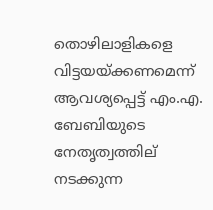തൊഴിലാളികളെ വിട്ടയയ്ക്കണമെന്ന് ആവശ്യപ്പെട്ട് എം.എ. ബേബിയുടെ നേതൃത്വത്തില‍് നടക്കുന്ന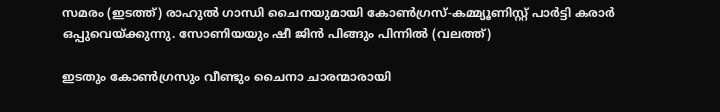സമരം (ഇടത്ത്) രാഹുല്‍ ഗാന്ധി ചൈനയുമായി കോണ്‍ഗ്രസ്-കമ്മ്യൂണിസ്റ്റ് പാര്‍ട്ടി കരാര്‍ ഒപ്പുവെയ്ക്കുന്നു. സോണിയയും ഷീ ജിന്‍ പിങ്ങും പിന്നില്‍ (വലത്ത്)

ഇടതും കോണ്‍ഗ്രസും വീണ്ടും ചൈനാ ചാരന്മാരായി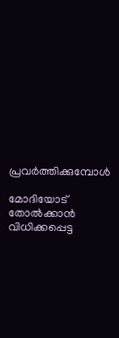പ്രവര്‍ത്തിക്കുമ്പോള്‍

മോദിയോട് തോല്‍ക്കാന്‍ വിധിക്കപ്പെട്ട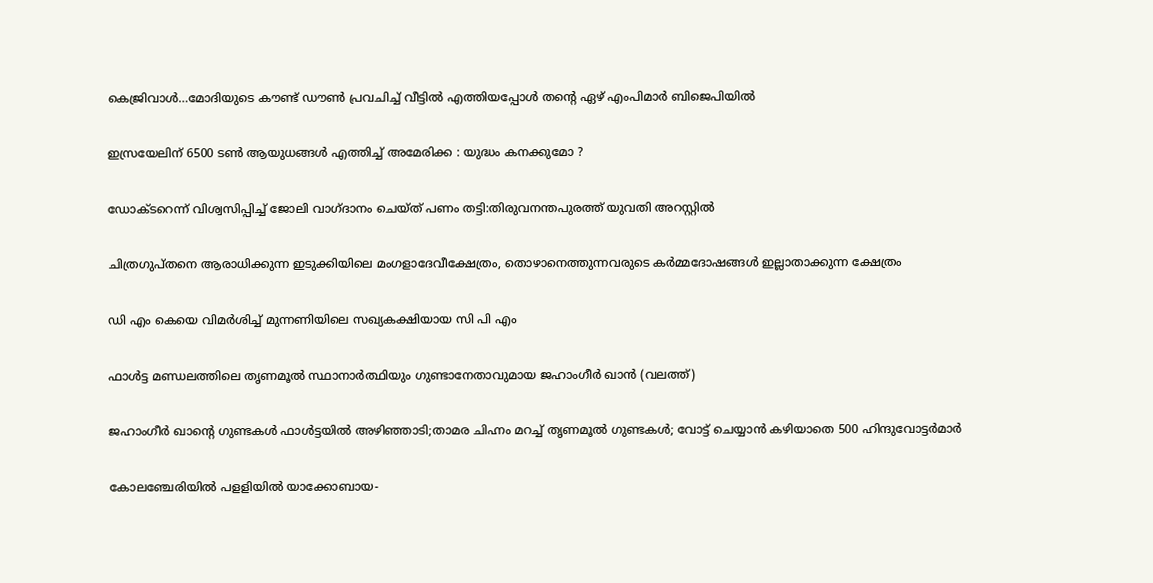കെജ്രിവാള്‍…മോദിയുടെ കൗണ്ട് ഡൗണ്‍ പ്രവചിച്ച് വീട്ടില്‍ എത്തിയപ്പോള്‍ തന്റെ ഏഴ് എംപിമാർ ബിജെപിയിൽ

ഇസ്രയേലിന് 6500 ടൺ ആയുധങ്ങൾ എത്തിച്ച് അമേരിക്ക : യുദ്ധം കനക്കുമോ ?

ഡോക്ടറെന്ന് വിശ്വസിപ്പിച്ച് ജോലി വാഗ്ദാനം ചെയ്ത് പണം തട്ടി:തിരുവനന്തപുരത്ത് യുവതി അറസ്റ്റില്‍

ചിത്രഗുപ്തനെ ആരാധിക്കുന്ന ഇടുക്കിയിലെ മംഗളാദേവീക്ഷേത്രം, തൊഴാനെത്തുന്നവരുടെ കര്‍മ്മദോഷങ്ങള്‍ ഇല്ലാതാക്കുന്ന ക്ഷേത്രം

ഡി എം കെയെ വിമര്‍ശിച്ച് മുന്നണിയിലെ സഖ്യകക്ഷിയായ സി പി എം

ഫാള്‍ട്ട മണ്ഡലത്തിലെ തൃണമൂല്‍ സ്ഥാനാര്‍ത്ഥിയും ഗുണ്ടാനേതാവുമായ ജഹാംഗീര്‍ ഖാന്‍ (വലത്ത്)

ജഹാംഗീര്‍ ഖാന്റെ ഗുണ്ടകള്‍ ഫാള്‍ട്ടയില്‍ അഴിഞ്ഞാടി;താമര ചിഹ്നം മറച്ച് തൃണമൂല്‍ ഗുണ്ടകള്‍; വോട്ട് ചെയ്യാന്‍ കഴിയാതെ 500 ഹിന്ദുവോട്ടര്‍മാര്‍

കോലഞ്ചേരിയില്‍ പളളിയില്‍ യാക്കോബായ-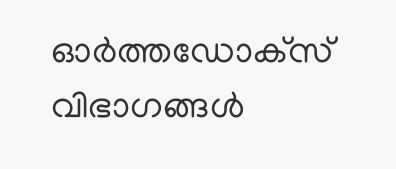ഓര്‍ത്തഡോക്‌സ് വിഭാഗങ്ങള്‍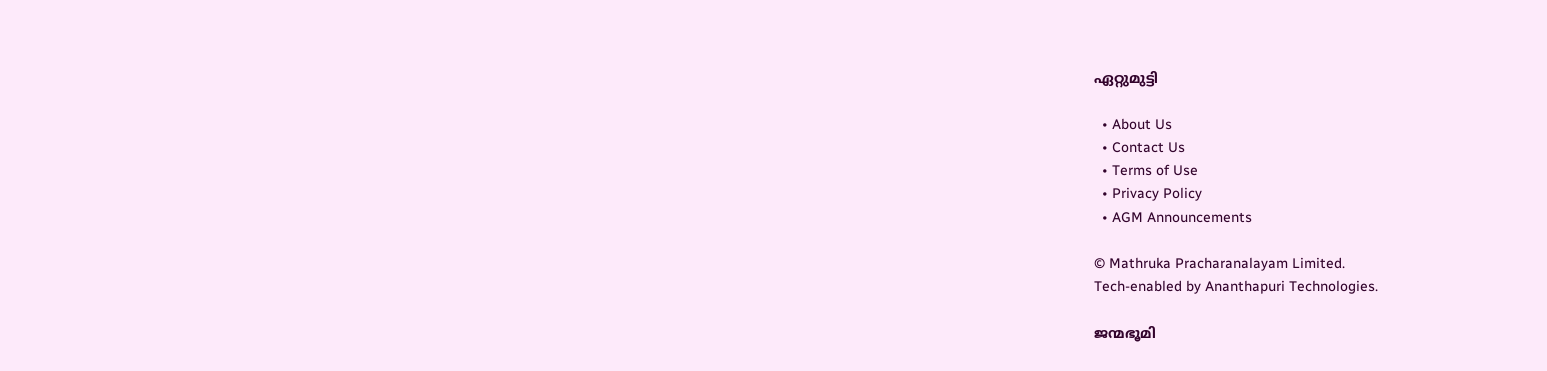ഏറ്റുമുട്ടി

  • About Us
  • Contact Us
  • Terms of Use
  • Privacy Policy
  • AGM Announcements

© Mathruka Pracharanalayam Limited.
Tech-enabled by Ananthapuri Technologies.

ജന്മഭൂമി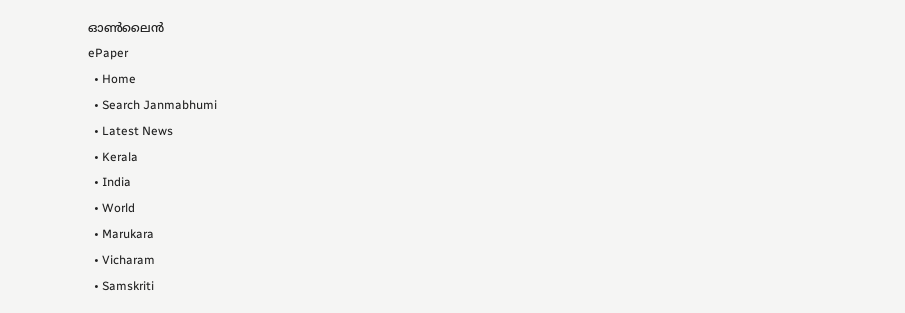ഓണ്‍ലൈന്‍
ePaper
  • Home
  • Search Janmabhumi
  • Latest News
  • Kerala
  • India
  • World
  • Marukara
  • Vicharam
  • Samskriti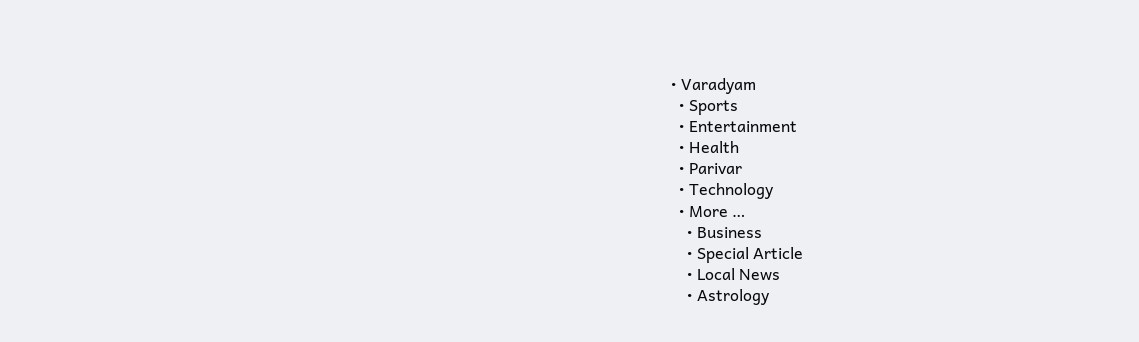• Varadyam
  • Sports
  • Entertainment
  • Health
  • Parivar
  • Technology
  • More …
    • Business
    • Special Article
    • Local News
    • Astrology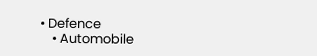• Defence
    • Automobile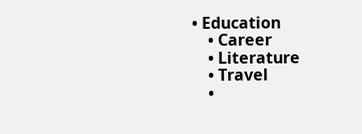• Education
    • Career
    • Literature
    • Travel
    •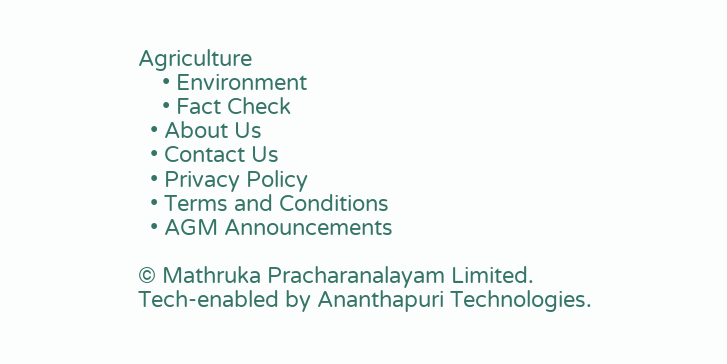Agriculture
    • Environment
    • Fact Check
  • About Us
  • Contact Us
  • Privacy Policy
  • Terms and Conditions
  • AGM Announcements

© Mathruka Pracharanalayam Limited.
Tech-enabled by Ananthapuri Technologies.